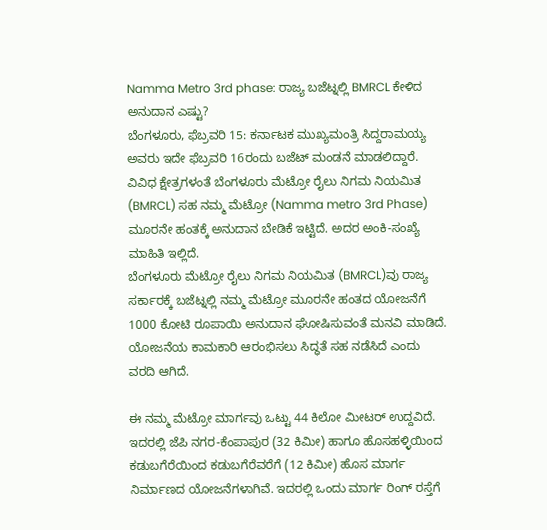Namma Metro 3rd phase: ರಾಜ್ಯ ಬಜೆಟ್ನಲ್ಲಿ BMRCL ಕೇಳಿದ ಅನುದಾನ ಎಷ್ಟು?
ಬೆಂಗಳೂರು, ಫೆಬ್ರವರಿ 15: ಕರ್ನಾಟಕ ಮುಖ್ಯಮಂತ್ರಿ ಸಿದ್ದರಾಮಯ್ಯ ಅವರು ಇದೇ ಫೆಬ್ರವರಿ 16ರಂದು ಬಜೆಟ್ ಮಂಡನೆ ಮಾಡಲಿದ್ದಾರೆ. ವಿವಿಧ ಕ್ಷೇತ್ರಗಳಂತೆ ಬೆಂಗಳೂರು ಮೆಟ್ರೋ ರೈಲು ನಿಗಮ ನಿಯಮಿತ (BMRCL) ಸಹ ನಮ್ಮ ಮೆಟ್ರೋ (Namma metro 3rd Phase) ಮೂರನೇ ಹಂತಕ್ಕೆ ಅನುದಾನ ಬೇಡಿಕೆ ಇಟ್ಟಿದೆ. ಅದರ ಅಂಕಿ-ಸಂಖ್ಯೆ ಮಾಹಿತಿ ಇಲ್ಲಿದೆ.
ಬೆಂಗಳೂರು ಮೆಟ್ರೋ ರೈಲು ನಿಗಮ ನಿಯಮಿತ (BMRCL)ವು ರಾಜ್ಯ ಸರ್ಕಾರಕ್ಕೆ ಬಜೆಟ್ನಲ್ಲಿ ನಮ್ಮ ಮೆಟ್ರೋ ಮೂರನೇ ಹಂತದ ಯೋಜನೆಗೆ 1000 ಕೋಟಿ ರೂಪಾಯಿ ಅನುದಾನ ಘೋಷಿಸುವಂತೆ ಮನವಿ ಮಾಡಿದೆ. ಯೋಜನೆಯ ಕಾಮಕಾರಿ ಆರಂಭಿಸಲು ಸಿದ್ಧತೆ ಸಹ ನಡೆಸಿದೆ ಎಂದು ವರದಿ ಆಗಿದೆ.

ಈ ನಮ್ಮ ಮೆಟ್ರೋ ಮಾರ್ಗವು ಒಟ್ಟು 44 ಕಿಲೋ ಮೀಟರ್ ಉದ್ದವಿದೆ. ಇದರಲ್ಲಿ ಜೆಪಿ ನಗರ-ಕೆಂಪಾಪುರ (32 ಕಿಮೀ) ಹಾಗೂ ಹೊಸಹಳ್ಳಿಯಿಂದ ಕಡುಬಗೆರೆಯಿಂದ ಕಡುಬಗೆರೆವರೆಗೆ (12 ಕಿಮೀ) ಹೊಸ ಮಾರ್ಗ ನಿರ್ಮಾಣದ ಯೋಜನೆಗಳಾಗಿವೆ. ಇದರಲ್ಲಿ ಒಂದು ಮಾರ್ಗ ರಿಂಗ್ ರಸ್ತೆಗೆ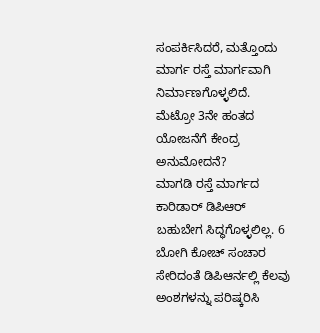ಸಂಪರ್ಕಿಸಿದರೆ, ಮತ್ತೊಂದು ಮಾರ್ಗ ರಸ್ತೆ ಮಾರ್ಗವಾಗಿ ನಿರ್ಮಾಣಗೊಳ್ಳಲಿದೆ.
ಮೆಟ್ರೋ 3ನೇ ಹಂತದ ಯೋಜನೆಗೆ ಕೇಂದ್ರ ಅನುಮೋದನೆ?
ಮಾಗಡಿ ರಸ್ತೆ ಮಾರ್ಗದ ಕಾರಿಡಾರ್ ಡಿಪಿಆರ್ ಬಹುಬೇಗ ಸಿದ್ಧಗೊಳ್ಳಲಿಲ್ಲ. 6 ಬೋಗಿ ಕೋಚ್ ಸಂಚಾರ ಸೇರಿದಂತೆ ಡಿಪಿಆರ್ನಲ್ಲಿ ಕೆಲವು ಅಂಶಗಳನ್ನು ಪರಿಷ್ಕರಿಸಿ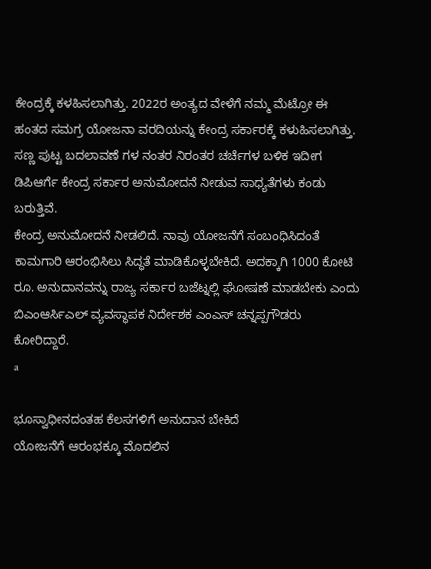ಕೇಂದ್ರಕ್ಕೆ ಕಳಹಿಸಲಾಗಿತ್ತು. 2022ರ ಅಂತ್ಯದ ವೇಳೆಗೆ ನಮ್ಮ ಮೆಟ್ರೋ ಈ ಹಂತದ ಸಮಗ್ರ ಯೋಜನಾ ವರದಿಯನ್ನು ಕೇಂದ್ರ ಸರ್ಕಾರಕ್ಕೆ ಕಳುಹಿಸಲಾಗಿತ್ತು. ಸಣ್ಣ ಪುಟ್ಟ ಬದಲಾವಣೆ ಗಳ ನಂತರ ನಿರಂತರ ಚರ್ಚೆಗಳ ಬಳಿಕ ಇದೀಗ ಡಿಪಿಆರ್ಗೆ ಕೇಂದ್ರ ಸರ್ಕಾರ ಅನುಮೋದನೆ ನೀಡುವ ಸಾಧ್ಯತೆಗಳು ಕಂಡು ಬರುತ್ತಿವೆ.
ಕೇಂದ್ರ ಅನುಮೋದನೆ ನೀಡಲಿದೆ. ನಾವು ಯೋಜನೆಗೆ ಸಂಬಂಧಿಸಿದಂತೆ ಕಾಮಗಾರಿ ಆರಂಭಿಸಿಲು ಸಿದ್ಧತೆ ಮಾಡಿಕೊಳ್ಳಬೇಕಿದೆ. ಅದಕ್ಕಾಗಿ 1000 ಕೋಟಿ ರೂ. ಅನುದಾನವನ್ನು ರಾಜ್ಯ ಸರ್ಕಾರ ಬಜೆಟ್ನಲ್ಲಿ ಘೋಷಣೆ ಮಾಡಬೇಕು ಎಂದು ಬಿಎಂಆರ್ಸಿಎಲ್ ವ್ಯವಸ್ಥಾಪಕ ನಿರ್ದೇಶಕ ಎಂಎಸ್ ಚನ್ನಪ್ಪಗೌಡರು ಕೋರಿದ್ದಾರೆ.
a

ಭೂಸ್ವಾಧೀನದಂತಹ ಕೆಲಸಗಳಿಗೆ ಅನುದಾನ ಬೇಕಿದೆ
ಯೋಜನೆಗೆ ಆರಂಭಕ್ಕೂ ಮೊದಲಿನ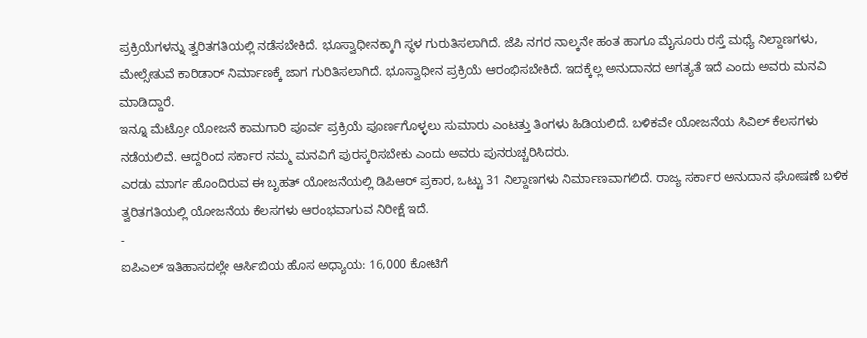ಪ್ರಕ್ರಿಯೆಗಳನ್ನು ತ್ವರಿತಗತಿಯಲ್ಲಿ ನಡೆಸಬೇಕಿದೆ. ಭೂಸ್ವಾಧೀನಕ್ಕಾಗಿ ಸ್ಥಳ ಗುರುತಿಸಲಾಗಿದೆ. ಜೆಪಿ ನಗರ ನಾಲ್ಕನೇ ಹಂತ ಹಾಗೂ ಮೈಸೂರು ರಸ್ತೆ ಮಧ್ಯೆ ನಿಲ್ದಾಣಗಳು, ಮೇಲ್ಸೇತುವೆ ಕಾರಿಡಾರ್ ನಿರ್ಮಾಣಕ್ಕೆ ಜಾಗ ಗುರಿತಿಸಲಾಗಿದೆ. ಭೂಸ್ವಾಧೀನ ಪ್ರಕ್ರಿಯೆ ಆರಂಭಿಸಬೇಕಿದೆ. ಇದಕ್ಕೆಲ್ಲ ಅನುದಾನದ ಅಗತ್ಯತೆ ಇದೆ ಎಂದು ಅವರು ಮನವಿ ಮಾಡಿದ್ದಾರೆ.
ಇನ್ನೂ ಮೆಟ್ರೋ ಯೋಜನೆ ಕಾಮಗಾರಿ ಪೂರ್ವ ಪ್ರಕ್ರಿಯೆ ಪೂರ್ಣಗೊಳ್ಳಲು ಸುಮಾರು ಎಂಟತ್ತು ತಿಂಗಳು ಹಿಡಿಯಲಿದೆ. ಬಳಿಕವೇ ಯೋಜನೆಯ ಸಿವಿಲ್ ಕೆಲಸಗಳು ನಡೆಯಲಿವೆ. ಆದ್ದರಿಂದ ಸರ್ಕಾರ ನಮ್ಮ ಮನವಿಗೆ ಪುರಸ್ಕರಿಸಬೇಕು ಎಂದು ಅವರು ಪುನರುಚ್ಚರಿಸಿದರು.
ಎರಡು ಮಾರ್ಗ ಹೊಂದಿರುವ ಈ ಬೃಹತ್ ಯೋಜನೆಯಲ್ಲಿ ಡಿಪಿಆರ್ ಪ್ರಕಾರ, ಒಟ್ಟು 31 ನಿಲ್ದಾಣಗಳು ನಿರ್ಮಾಣವಾಗಲಿದೆ. ರಾಜ್ಯ ಸರ್ಕಾರ ಅನುದಾನ ಘೋಷಣೆ ಬಳಿಕ ತ್ವರಿತಗತಿಯಲ್ಲಿ ಯೋಜನೆಯ ಕೆಲಸಗಳು ಆರಂಭವಾಗುವ ನಿರೀಕ್ಷೆ ಇದೆ.
-
ಐಪಿಎಲ್ ಇತಿಹಾಸದಲ್ಲೇ ಆರ್ಸಿಬಿಯ ಹೊಸ ಅಧ್ಯಾಯ: 16,000 ಕೋಟಿಗೆ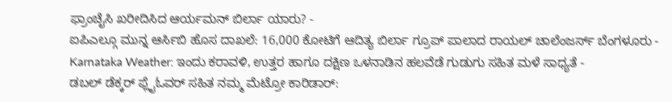ಫ್ರಾಂಚೈಸಿ ಖರೀದಿಸಿದ ಆರ್ಯಮನ್ ಬಿರ್ಲಾ ಯಾರು? -
ಐಪಿಎಲ್ಗೂ ಮುನ್ನ ಆರ್ಸಿಬಿ ಹೊಸ ದಾಖಲೆ: 16,000 ಕೋಟಿಗೆ ಆದಿತ್ಯ ಬಿರ್ಲಾ ಗ್ರೂಪ್ ಪಾಲಾದ ರಾಯಲ್ ಚಾಲೆಂಜರ್ಸ್ ಬೆಂಗಳೂರು -
Karnataka Weather: ಇಂದು ಕರಾವಳಿ, ಉತ್ತರ ಹಾಗೂ ದಕ್ಷಿಣ ಒಳನಾಡಿನ ಹಲವೆಡೆ ಗುಡುಗು ಸಹಿತ ಮಳೆ ಸಾಧ್ಯತೆ -
ಡಬಲ್ ಡೆಕ್ಕರ್ ಫ್ಲೈಓವರ್ ಸಹಿತ ನಮ್ಮ ಮೆಟ್ರೋ ಕಾರಿಡಾರ್: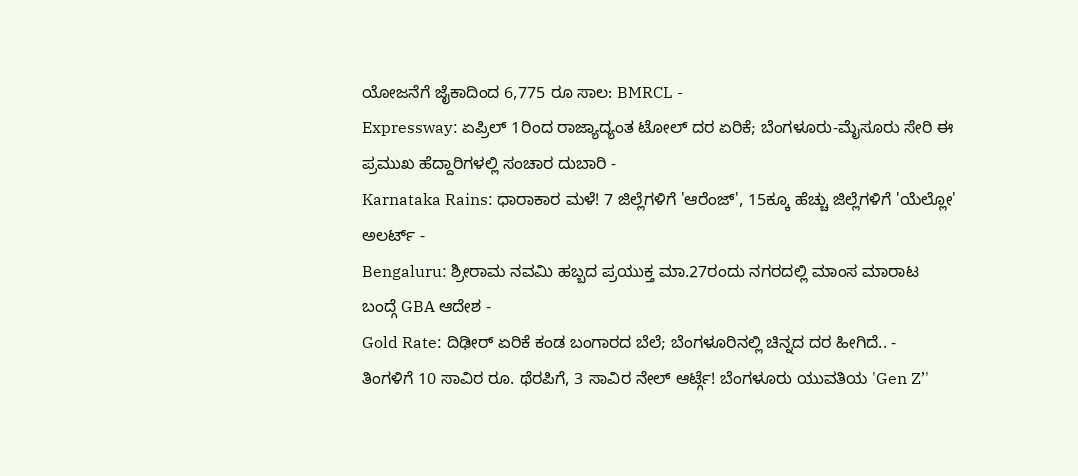ಯೋಜನೆಗೆ ಜೈಕಾದಿಂದ 6,775 ರೂ ಸಾಲ: BMRCL -
Expressway: ಏಪ್ರಿಲ್ 1ರಿಂದ ರಾಜ್ಯಾದ್ಯಂತ ಟೋಲ್ ದರ ಏರಿಕೆ; ಬೆಂಗಳೂರು-ಮೈಸೂರು ಸೇರಿ ಈ ಪ್ರಮುಖ ಹೆದ್ದಾರಿಗಳಲ್ಲಿ ಸಂಚಾರ ದುಬಾರಿ -
Karnataka Rains: ಧಾರಾಕಾರ ಮಳೆ! 7 ಜಿಲ್ಲೆಗಳಿಗೆ 'ಆರೆಂಜ್', 15ಕ್ಕೂ ಹೆಚ್ಚು ಜಿಲ್ಲೆಗಳಿಗೆ 'ಯೆಲ್ಲೋ' ಅಲರ್ಟ್ -
Bengaluru: ಶ್ರೀರಾಮ ನವಮಿ ಹಬ್ಬದ ಪ್ರಯುಕ್ತ ಮಾ.27ರಂದು ನಗರದಲ್ಲಿ ಮಾಂಸ ಮಾರಾಟ ಬಂದ್ಗೆ GBA ಆದೇಶ -
Gold Rate: ದಿಢೀರ್ ಏರಿಕೆ ಕಂಡ ಬಂಗಾರದ ಬೆಲೆ; ಬೆಂಗಳೂರಿನಲ್ಲಿ ಚಿನ್ನದ ದರ ಹೀಗಿದೆ.. -
ತಿಂಗಳಿಗೆ 10 ಸಾವಿರ ರೂ. ಥೆರಪಿಗೆ, 3 ಸಾವಿರ ನೇಲ್ ಆರ್ಟ್ಗೆ! ಬೆಂಗಳೂರು ಯುವತಿಯ 'Gen Z’'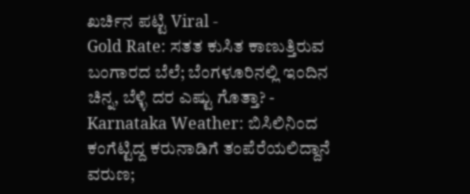ಖರ್ಚಿನ ಪಟ್ಟಿ Viral -
Gold Rate: ಸತತ ಕುಸಿತ ಕಾಣುತ್ತಿರುವ ಬಂಗಾರದ ಬೆಲೆ; ಬೆಂಗಳೂರಿನಲ್ಲಿ ಇಂದಿನ ಚಿನ್ನ, ಬೆಳ್ಳಿ ದರ ಎಷ್ಟು ಗೊತ್ತಾ? -
Karnataka Weather: ಬಿಸಿಲಿನಿಂದ ಕಂಗೆಟ್ಟಿದ್ದ ಕರುನಾಡಿಗೆ ತಂಪೆರೆಯಲಿದ್ದಾನೆ ವರುಣ;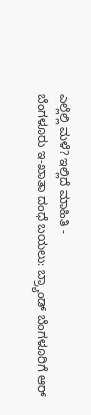ಎಲ್ಲೆಲ್ಲಿ ಮಳೆ? ಇಲ್ಲಿದೆ ಮಾಹಿತಿ -
ಬೆಂಗಳೂರು ಇ-ಖಾತಾ ದಂಧೆ ಬಯಲು: ಬ್ರ್ಯಾಂಡ್ ಬೆಂಗಳೂರಿಗೆ ಆರ್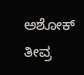ಅಶೋಕ್ ತೀವ್ರ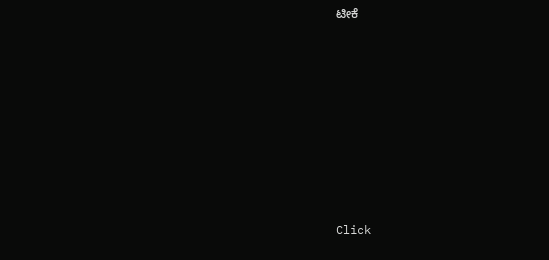ಟೀಕೆ











Click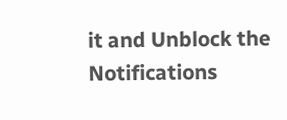it and Unblock the Notifications